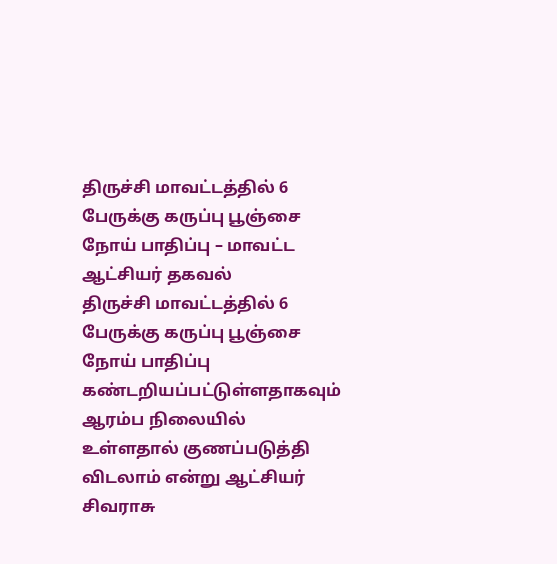திருச்சி மாவட்டத்தில் 6 பேருக்கு கருப்பு பூஞ்சை நோய் பாதிப்பு – மாவட்ட ஆட்சியர் தகவல்
திருச்சி மாவட்டத்தில் 6 பேருக்கு கருப்பு பூஞ்சை நோய் பாதிப்பு கண்டறியப்பட்டுள்ளதாகவும் ஆரம்ப நிலையில் உள்ளதால் குணப்படுத்தி விடலாம் என்று ஆட்சியர் சிவராசு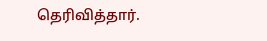தெரிவித்தார்.